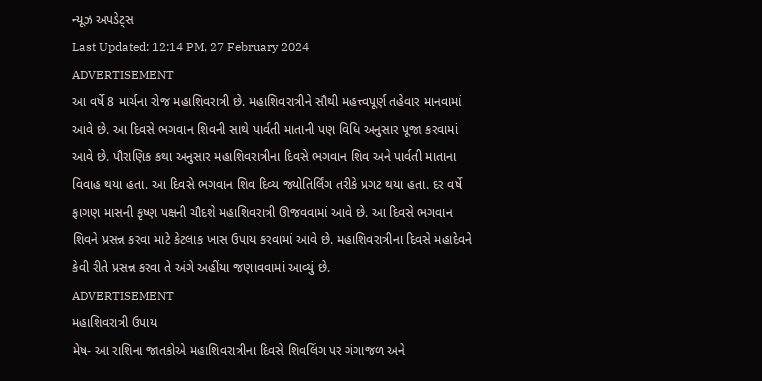ન્યૂઝ અપડેટ્સ
Last Updated: 12:14 PM, 27 February 2024
ADVERTISEMENT
આ વર્ષે 8 માર્ચના રોજ મહાશિવરાત્રી છે. મહાશિવરાત્રીને સૌથી મહત્ત્વપૂર્ણ તહેવાર માનવામાં આવે છે. આ દિવસે ભગવાન શિવની સાથે પાર્વતી માતાની પણ વિધિ અનુસાર પૂજા કરવામાં આવે છે. પૌરાણિક કથા અનુસાર મહાશિવરાત્રીના દિવસે ભગવાન શિવ અને પાર્વતી માતાના વિવાહ થયા હતા. આ દિવસે ભગવાન શિવ દિવ્ય જ્યોતિર્લિંગ તરીકે પ્રગટ થયા હતા. દર વર્ષે ફાગણ માસની કૃષ્ણ પક્ષની ચૌદશે મહાશિવરાત્રી ઊજવવામાં આવે છે. આ દિવસે ભગવાન શિવને પ્રસન્ન કરવા માટે કેટલાક ખાસ ઉપાય કરવામાં આવે છે. મહાશિવરાત્રીના દિવસે મહાદેવને કેવી રીતે પ્રસન્ન કરવા તે અંગે અહીંયા જણાવવામાં આવ્યું છે.
ADVERTISEMENT
મહાશિવરાત્રી ઉપાય
મેષ- આ રાશિના જાતકોએ મહાશિવરાત્રીના દિવસે શિવલિંગ પર ગંગાજળ અને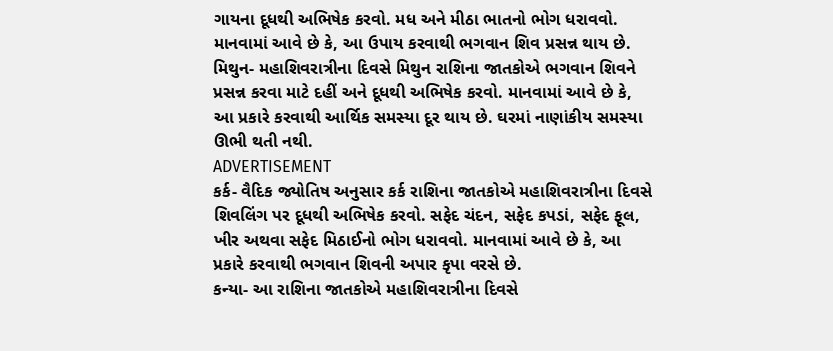ગાયના દૂધથી અભિષેક કરવો. મધ અને મીઠા ભાતનો ભોગ ધરાવવો. માનવામાં આવે છે કે, આ ઉપાય કરવાથી ભગવાન શિવ પ્રસન્ન થાય છે.
મિથુન- મહાશિવરાત્રીના દિવસે મિથુન રાશિના જાતકોએ ભગવાન શિવને પ્રસન્ન કરવા માટે દહીં અને દૂધથી અભિષેક કરવો. માનવામાં આવે છે કે, આ પ્રકારે કરવાથી આર્થિક સમસ્યા દૂર થાય છે. ઘરમાં નાણાંકીય સમસ્યા ઊભી થતી નથી.
ADVERTISEMENT
કર્ક- વૈદિક જ્યોતિષ અનુસાર કર્ક રાશિના જાતકોએ મહાશિવરાત્રીના દિવસે શિવલિંગ પર દૂધથી અભિષેક કરવો. સફેદ ચંદન, સફેદ કપડાં, સફેદ ફૂલ, ખીર અથવા સફેદ મિઠાઈનો ભોગ ધરાવવો. માનવામાં આવે છે કે, આ પ્રકારે કરવાથી ભગવાન શિવની અપાર કૃપા વરસે છે.
કન્યા- આ રાશિના જાતકોએ મહાશિવરાત્રીના દિવસે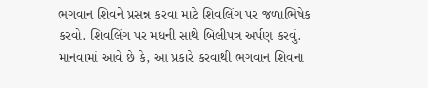ભગવાન શિવને પ્રસન્ન કરવા માટે શિવલિંગ પર જળાભિષેક કરવો. શિવલિંગ પર મધની સાથે બિલીપત્ર અર્પણ કરવું. માનવામાં આવે છે કે, આ પ્રકારે કરવાથી ભગવાન શિવના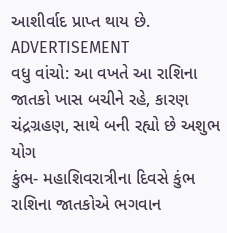આશીર્વાદ પ્રાપ્ત થાય છે.
ADVERTISEMENT
વધુ વાંચો: આ વખતે આ રાશિના જાતકો ખાસ બચીને રહે, કારણ ચંદ્રગ્રહણ, સાથે બની રહ્યો છે અશુભ યોગ
કુંભ- મહાશિવરાત્રીના દિવસે કુંભ રાશિના જાતકોએ ભગવાન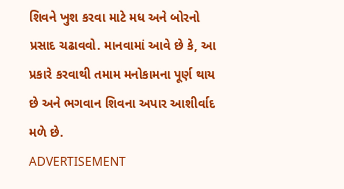શિવને ખુશ કરવા માટે મધ અને બોરનો પ્રસાદ ચઢાવવો. માનવામાં આવે છે કે, આ પ્રકારે કરવાથી તમામ મનોકામના પૂર્ણ થાય છે અને ભગવાન શિવના અપાર આશીર્વાદ મળે છે.
ADVERTISEMENT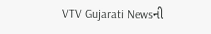VTV Gujarati Newsની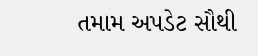તમામ અપડેટ સૌથી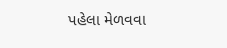પહેલા મેળવવા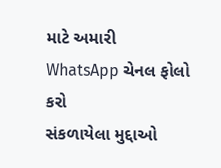માટે અમારી WhatsApp ચેનલ ફોલો કરો
સંકળાયેલા મુદ્દાઓ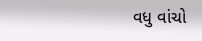વધુ વાંચો